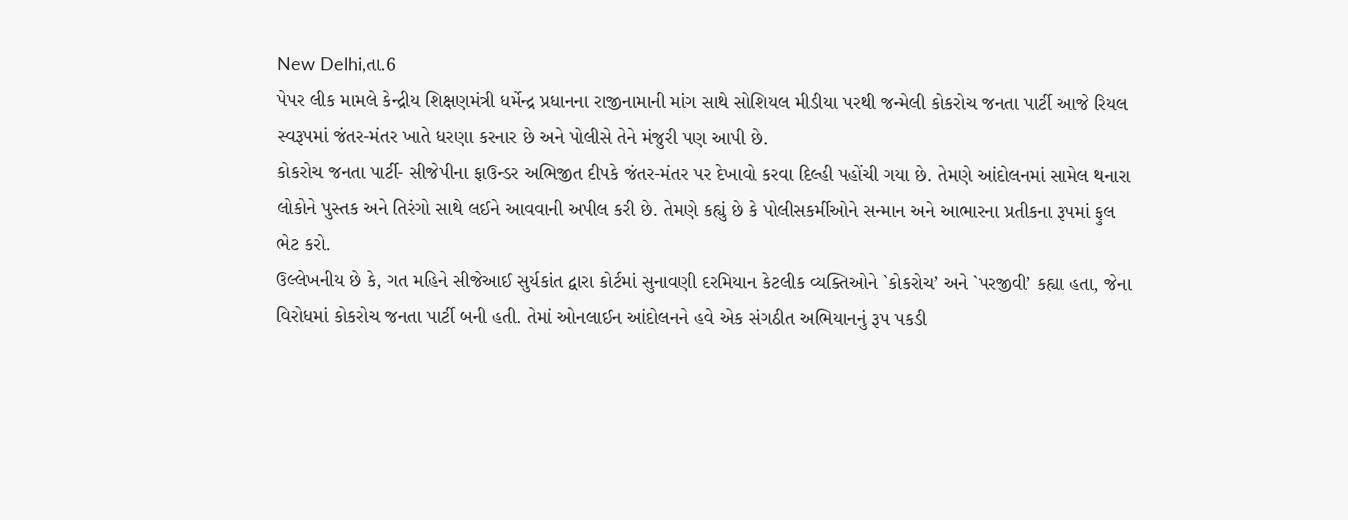New Delhi,તા.6
પેપર લીક મામલે કેન્દ્રીય શિક્ષણમંત્રી ધર્મેન્દ્ર પ્રધાનના રાજીનામાની માંગ સાથે સોશિયલ મીડીયા પરથી જન્મેલી કોકરોચ જનતા પાર્ટી આજે રિયલ સ્વરૂપમાં જંતર-મંતર ખાતે ધરણા કરનાર છે અને પોલીસે તેને મંજુરી પણ આપી છે.
કોકરોચ જનતા પાર્ટી- સીજેપીના ફાઉન્ડર અભિજીત દીપકે જંતર-મંતર પર દેખાવો કરવા દિલ્હી પહોંચી ગયા છે. તેમણે આંદોલનમાં સામેલ થનારા લોકોને પુસ્તક અને તિરંગો સાથે લઈને આવવાની અપીલ કરી છે. તેમણે કહ્યું છે કે પોલીસકર્મીઓને સન્માન અને આભારના પ્રતીકના રૂપમાં ફુલ ભેટ કરો.
ઉલ્લેખનીય છે કે, ગત મહિને સીજેઆઈ સુર્યકાંત દ્વારા કોર્ટમાં સુનાવણી દરમિયાન કેટલીક વ્યક્તિઓને `કોકરોચ’ અને `પરજીવી’ કહ્યા હતા, જેના વિરોધમાં કોકરોચ જનતા પાર્ટી બની હતી. તેમાં ઓનલાઈન આંદોલનને હવે એક સંગઠીત અભિયાનનું રૂપ પકડી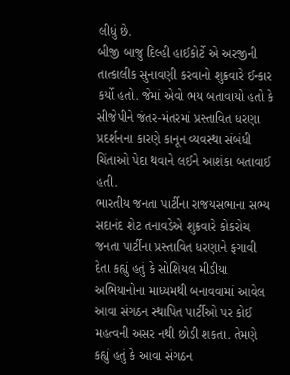લીધું છે.
બીજી બાજુ દિલ્હી હાઈકોર્ટે એ અરજીની તાત્કાલીક સુનાવણી કરવાનો શુક્રવારે ઈન્કાર કર્યો હતો. જેમાં એવો ભય બતાવાયો હતો કે સીજેપીને જંતર-મંતરમાં પ્રસ્તાવિત ધરણા પ્રદર્શનના કારણે કાનૂન વ્યવસ્થા સંબંધી ચિંતાઓ પેદા થવાને લઈને આશંકા બતાવાઈ હતી.
ભારતીય જનતા પાર્ટીના રાજયસભાના સભ્ય સદાનંદ શેટ તનાવડેએ શુક્રવારે કોકરોચ જનતા પાર્ટીના પ્રસ્તાવિત ધરણાને ફગાવી દેતા કહ્યું હતું કે સોશિયલ મીડીયા અભિયાનોના માધ્યમથી બનાવવામાં આવેલ આવા સંગઠન સ્થાપિત પાર્ટીઓ પર કોઈ મહત્વની અસર નથી છોડી શકતા. તેમણે કહ્યું હતું કે આવા સંગઠન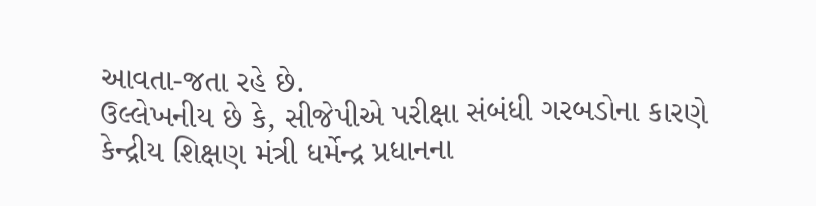આવતા-જતા રહે છે.
ઉલ્લેખનીય છે કે, સીજેપીએ પરીક્ષા સંબંધી ગરબડોના કારણે કેન્દ્રીય શિક્ષણ મંત્રી ધર્મેન્દ્ર પ્રધાનના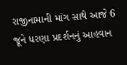રાજીનામાની માંગ સાથે આજે 6 જૂને ધરણા પ્રદર્શનનું આહવાન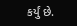કર્યું છે.